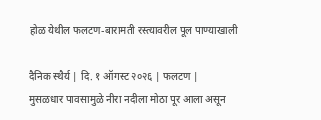होळ येथील फलटण-बारामती रस्त्यावरील पूल पाण्याखाली

दैनिक स्थैर्य | दि. १ ऑगस्ट २०२६ | फलटण |
मुसळधार पावसामुळे नीरा नदीला मोठा पूर आला असून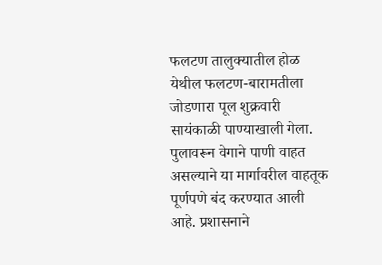फलटण तालुक्यातील होळ येथील फलटण-बारामतीला जोडणारा पूल शुक्रवारी सायंकाळी पाण्याखाली गेला. पुलावरून वेगाने पाणी वाहत असल्याने या मार्गावरील वाहतूक पूर्णपणे बंद करण्यात आली आहे. प्रशासनाने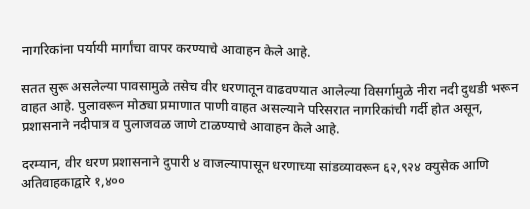नागरिकांना पर्यायी मार्गांचा वापर करण्याचे आवाहन केले आहे.

सतत सुरू असलेल्या पावसामुळे तसेच वीर धरणातून वाढवण्यात आलेल्या विसर्गामुळे नीरा नदी दुथडी भरून वाहत आहे. पुलावरून मोठ्या प्रमाणात पाणी वाहत असल्याने परिसरात नागरिकांची गर्दी होत असून, प्रशासनाने नदीपात्र व पुलाजवळ जाणे टाळण्याचे आवाहन केले आहे.

दरम्यान, वीर धरण प्रशासनाने दुपारी ४ वाजल्यापासून धरणाच्या सांडव्यावरून ६२,९२४ क्युसेक आणि अतिवाहकाद्वारे १,४००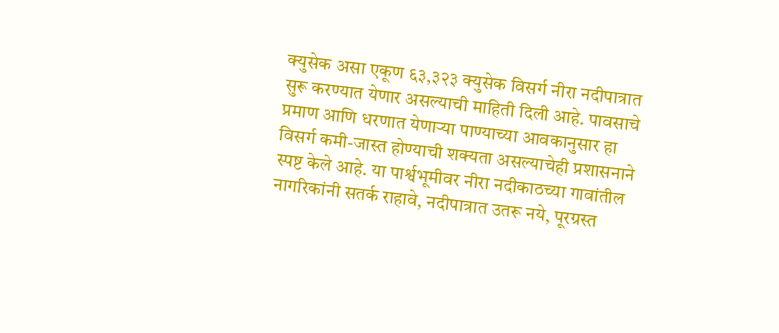क्युसेक असा एकूण ६३,३२३ क्युसेक विसर्ग नीरा नदीपात्रात सुरू करण्यात येणार असल्याची माहिती दिली आहे. पावसाचे प्रमाण आणि धरणात येणार्‍या पाण्याच्या आवकानुसार हा विसर्ग कमी-जास्त होण्याची शक्यता असल्याचेही प्रशासनाने स्पष्ट केले आहे. या पार्श्वभूमीवर नीरा नदीकाठच्या गावांतील नागरिकांनी सतर्क राहावे, नदीपात्रात उतरू नये, पूरग्रस्त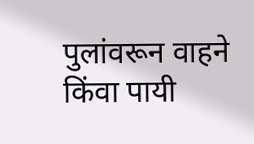पुलांवरून वाहने किंवा पायी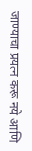जाण्याचा प्रयत्न करू नये आणि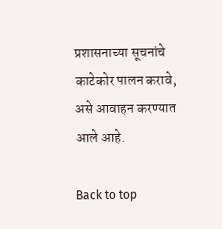प्रशासनाच्या सूचनांचे काटेकोर पालन करावे, असे आवाहन करण्यात आले आहे.

Back to top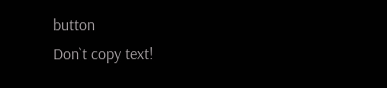button
Don`t copy text!